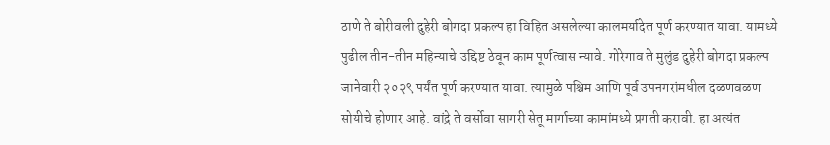ठाणे ते बोरीवली दुहेरी बोगदा प्रकल्प हा विहित असलेल्या कालमर्यादेत पूर्ण करण्यात यावा. यामध्ये पुढील तीन-तीन महिन्याचे उद्दिष्ट ठेवून काम पूर्णत्वास न्यावे. गोरेगाव ते मुलुंड दुहेरी बोगदा प्रकल्प जानेवारी २०२९ पर्यंत पूर्ण करण्यात यावा. त्यामुळे पश्चिम आणि पूर्व उपनगरांमधील दळणवळण सोयीचे होणार आहे. वांद्रे ते वर्सोवा सागरी सेतू मार्गाच्या कामांमध्ये प्रगती करावी. हा अत्यंत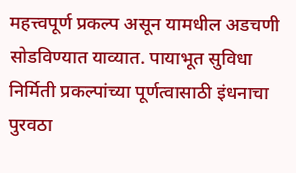महत्त्वपूर्ण प्रकल्प असून यामधील अडचणी सोडविण्यात याव्यात. पायाभूत सुविधा निर्मिती प्रकल्पांच्या पूर्णत्वासाठी इंधनाचा पुरवठा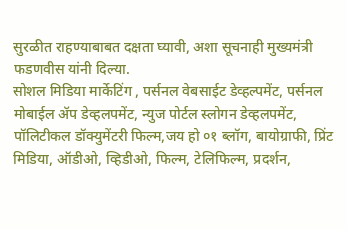सुरळीत राहण्याबाबत दक्षता घ्यावी, अशा सूचनाही मुख्यमंत्री फडणवीस यांनी दिल्या.
सोशल मिडिया मार्केटिंग , पर्सनल वेबसाईट डेव्हल्पमेंट, पर्सनल मोबाईल ॲप डेव्हलपमेंट, न्युज पोर्टल स्लोगन डेव्हलपमेंट, पॉलिटीकल डॉक्युमेंटरी फिल्म,जय हो ०१ ब्लॉग, बायोग्राफी, प्रिंट मिडिया, ऑडीओ, व्हिडीओ, फिल्म, टेलिफिल्म, प्रदर्शन,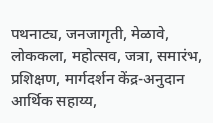पथनाट्य, जनजागृती, मेळावे, लोककला, महोत्सव, जत्रा, समारंभ, प्रशिक्षण, मार्गदर्शन केंद्र-अनुदान आर्थिक सहाय्य,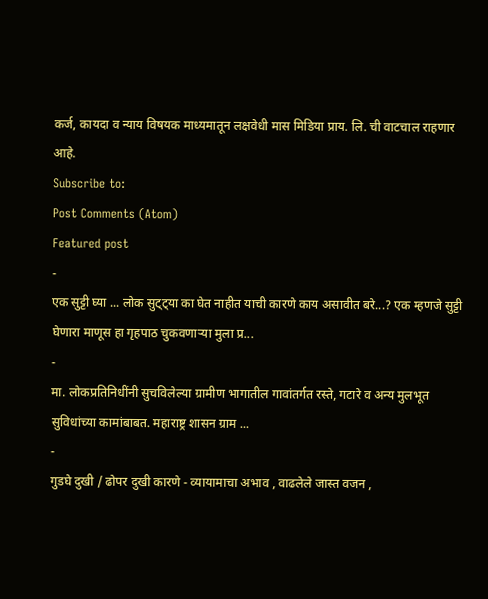कर्ज, कायदा व न्याय विषयक माध्यमातून लक्षवेधी मास मिडिया प्राय. लि. ची वाटचाल राहणार आहे.
Subscribe to:
Post Comments (Atom)
Featured post
-
एक सुट्टी घ्या ... लोक सुट्ट्या का घेत नाहीत याची कारणे काय असावीत बरे...? एक म्हणजे सुट्टी घेणारा माणूस हा गृहपाठ चुकवणाऱ्या मुला प्र...
-
मा. लोकप्रतिनिधींनी सुचविलेल्या ग्रामीण भागातील गावांतर्गत रस्ते, गटारे व अन्य मुलभूत सुविधांच्या कामांबाबत. महाराष्ट्र शासन ग्राम ...
-
गुडघे दुखी / ढोपर दुखी कारणे - व्यायामाचा अभाव , वाढलेले जास्त वजन ,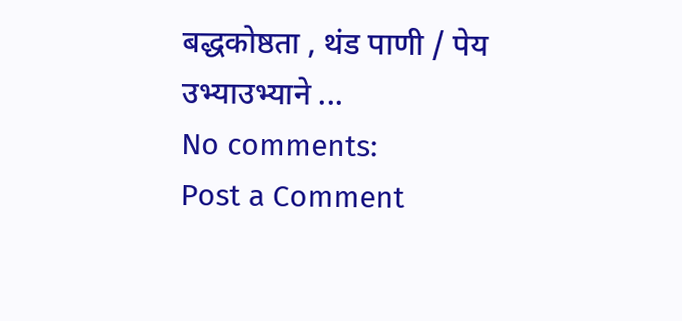बद्धकोष्ठता , थंड पाणी / पेय उभ्याउभ्याने ...
No comments:
Post a Comment